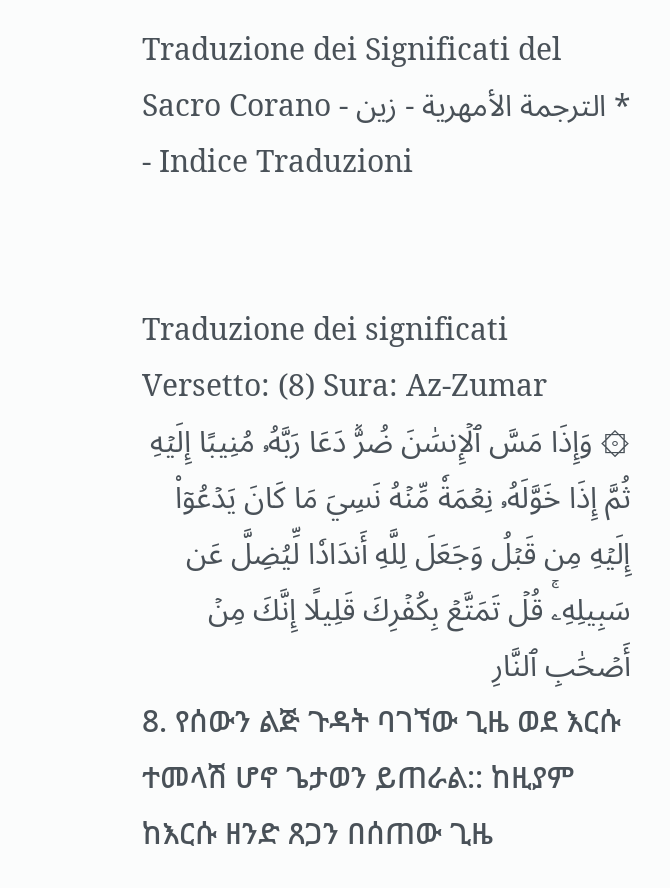Traduzione dei Significati del Sacro Corano - الترجمة الأمهرية - زين * - Indice Traduzioni


Traduzione dei significati Versetto: (8) Sura: Az-Zumar
۞ وَإِذَا مَسَّ ٱلۡإِنسَٰنَ ضُرّٞ دَعَا رَبَّهُۥ مُنِيبًا إِلَيۡهِ ثُمَّ إِذَا خَوَّلَهُۥ نِعۡمَةٗ مِّنۡهُ نَسِيَ مَا كَانَ يَدۡعُوٓاْ إِلَيۡهِ مِن قَبۡلُ وَجَعَلَ لِلَّهِ أَندَادٗا لِّيُضِلَّ عَن سَبِيلِهِۦۚ قُلۡ تَمَتَّعۡ بِكُفۡرِكَ قَلِيلًا إِنَّكَ مِنۡ أَصۡحَٰبِ ٱلنَّارِ
8. የሰውን ልጅ ጉዳት ባገኘው ጊዜ ወደ እርሱ ተመላሽ ሆኖ ጌታወን ይጠራል:: ከዚያም ከእርሱ ዘንድ ጸጋን በሰጠው ጊዜ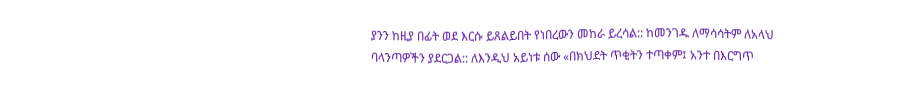ያንን ከዚያ በፊት ወደ እርሱ ይጸልይበት የነበረውን መከራ ይረሳል:: ከመንገዱ ለማሳሳትም ለአላህ ባላንጣዎችን ያደርጋል:: ለእንዲህ አይነቱ ሰው «በክህደት ጥቂትን ተጣቀም፤ አንተ በእርግጥ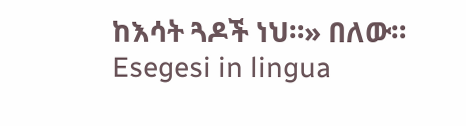ከእሳት ጓዶች ነህ።» በለው።
Esegesi in lingua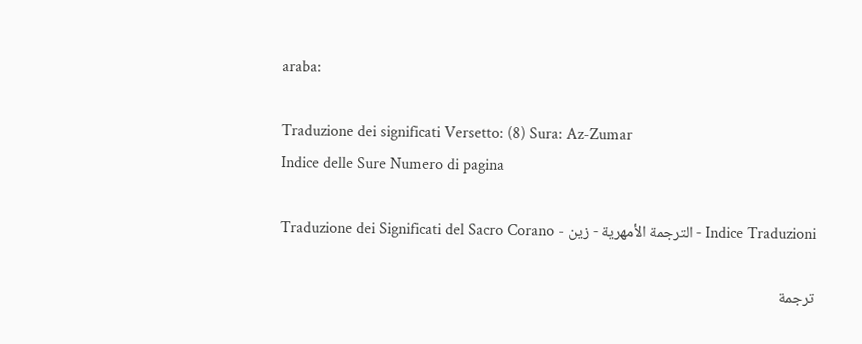araba:

Traduzione dei significati Versetto: (8) Sura: Az-Zumar
Indice delle Sure Numero di pagina

Traduzione dei Significati del Sacro Corano - الترجمة الأمهرية - زين - Indice Traduzioni

ترجمة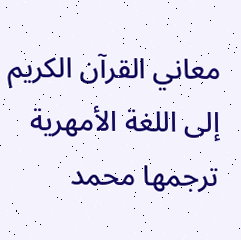معاني القرآن الكريم إلى اللغة الأمهرية ترجمها محمد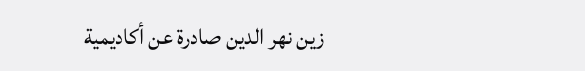زين نهر الدين صادرة عن أكاديمية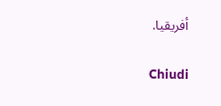أفريقيا.

Chiudi